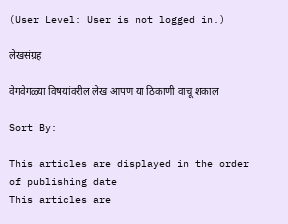(User Level: User is not logged in.)

लेखसंग्रह

वेगवेगळ्या विषयांवरील लेख आपण या ठिकाणी वाचू शकाल

Sort By:

This articles are displayed in the order of publishing date
This articles are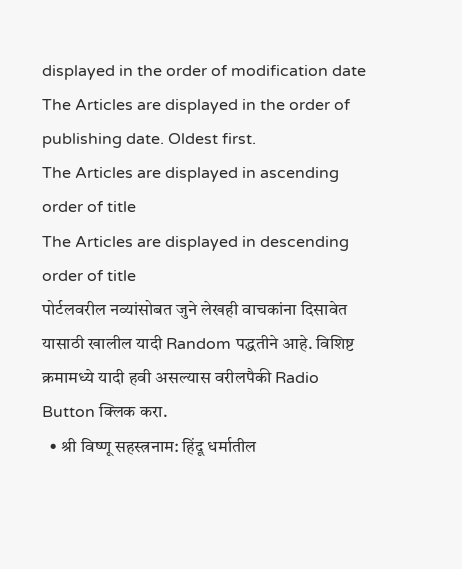displayed in the order of modification date
The Articles are displayed in the order of publishing date. Oldest first.
The Articles are displayed in ascending order of title
The Articles are displayed in descending order of title
पोर्टलवरील नव्यांसोबत जुने लेखही वाचकांना दिसावेत यासाठी खालील यादी Random पद्धतीने आहे. विशिष्ट क्रमामध्ये यादी हवी असल्यास वरीलपैकी Radio Button क्लिक करा.
  • श्री विष्णू सहस्त्रनाम: हिंदू धर्मातील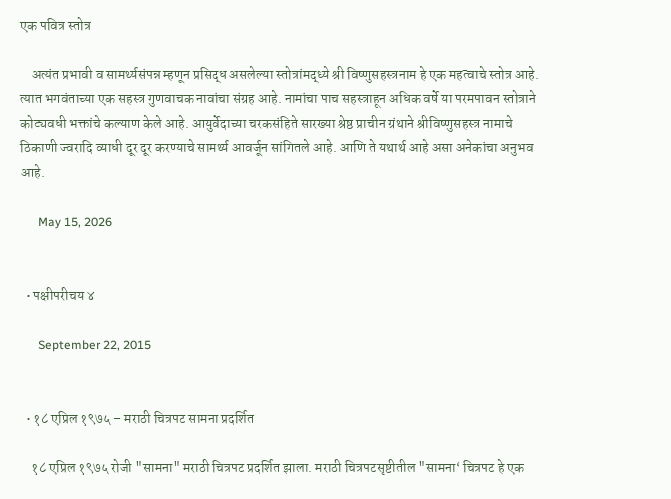एक पवित्र स्तोत्र

    अत्यंत प्रभावी व सामर्थ्यसंपन्न म्हणून प्रसिद्ध असलेल्या स्तोत्रांमद्ध्ये श्री विष्णुसहस्त्रनाम हे एक महत्वाचे स्तोत्र आहे. त्यात भगवंताच्या एक सहस्त्र गुणवाचक नावांचा संग्रह आहे. नामांचा पाच सहस्त्राहून अधिक वर्षे या परमपावन स्तोत्राने कोट्यवधी भक्तांचे कल्याण केले आहे. आयुर्वेदाच्या चरकसंहिते सारख्या श्रेष्ठ प्राचीन ग्रंथाने श्रीविष्णुसहस्त्र नामाचे ठिकाणी ज्वरादि व्याधी दूर दूर करण्याचे सामर्थ्य आवर्जून सांगितले आहे. आणि ते यथार्थ आहे असा अनेकांचा अनुभव आहे.

      May 15, 2026


  • पक्षीपरीचय ४

      September 22, 2015


  • १८ एप्रिल १९७५ – मराठी चित्रपट सामना प्रदर्शित

    १८ एप्रिल १९७५ रोजी "सामना" मराठी चित्रपट प्रदर्शित झाला. मराठी चित्रपटसृष्टीतील "सामना‘ चित्रपट हे एक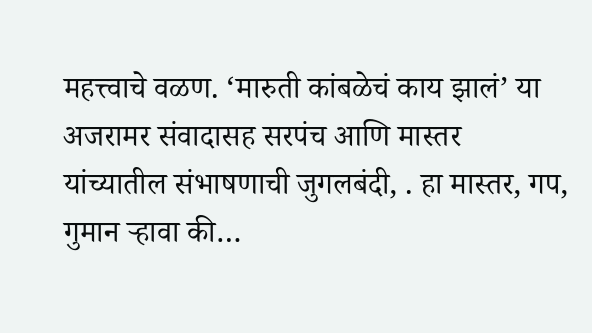महत्त्वाचे वळण. ‘मारुती कांबळेचं काय झालं’ या अजरामर संवादासह सरपंच आणि मास्तर यांच्यातील संभाषणाची जुगलबंदी, . हा मास्तर, गप, गुमान र्‍हावा की…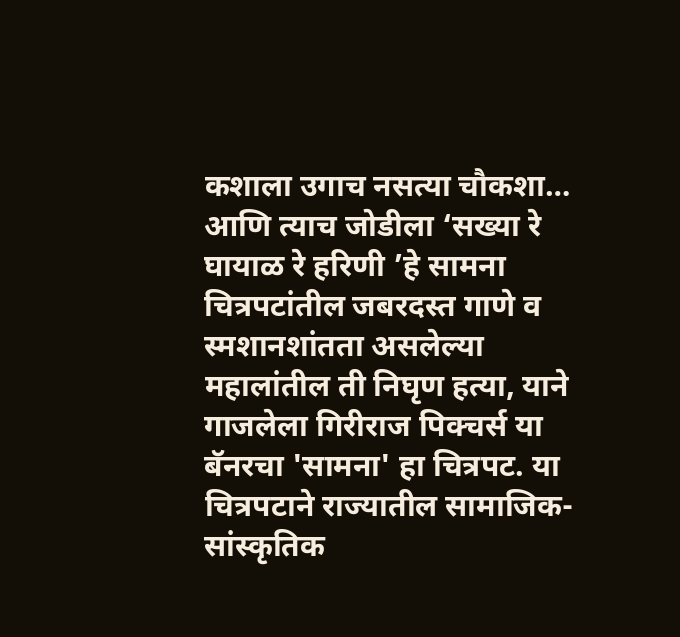कशाला उगाच नसत्या चौकशा… आणि त्याच जोडीला ‘सख्या रे घायाळ रे हरिणी ’हे सामना चित्रपटांतील जबरदस्त गाणे व स्मशानशांतता असलेल्या महालांतील ती निघृण हत्या, याने गाजलेला गिरीराज पिक्चर्स या बॅनरचा 'सामना' हा चित्रपट. या चित्रपटाने राज्यातील सामाजिक-सांस्कृतिक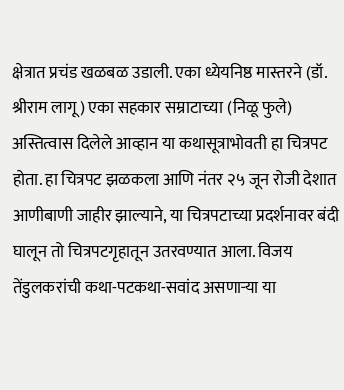क्षेत्रात प्रचंड खळबळ उडाली. एका ध्येयनिष्ठ मास्तरने (डॉ. श्रीराम लागू) एका सहकार सम्राटाच्या (निळू फुले) अस्तित्वास दिलेले आव्हान या कथासूत्राभोवती हा चित्रपट होता. हा चित्रपट झळकला आणि नंतर २५ जून रोजी देशात आणीबाणी जाहीर झाल्याने, या चित्रपटाच्या प्रदर्शनावर बंदी घालून तो चित्रपटगृहातून उतरवण्यात आला. विजय तेंडुलकरांची कथा-पटकथा-सवांद असणाऱ्या या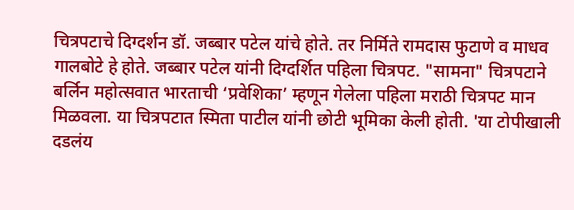चित्रपटाचे दिग्दर्शन डॉ. जब्बार पटेल यांचे होते. तर निर्मिते रामदास फुटाणे व माधव गालबोटे हे होते. जब्बार पटेल यांनी दिग्दर्शित पहिला चित्रपट. "सामना" चित्रपटाने बर्लिन महोत्सवात भारताची ‘प्रवेशिका’ म्हणून गेलेला पहिला मराठी चित्रपट मान मिळवला. या चित्रपटात स्मिता पाटील यांनी छोटी भूमिका केली होती. 'या टोपीखाली दडलंय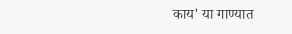काय' या गाण्यात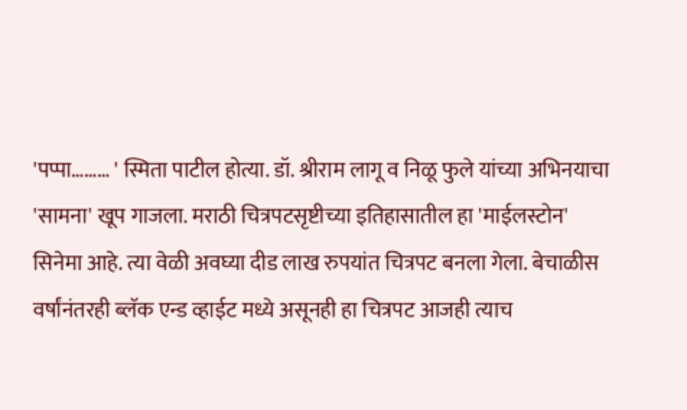'पप्पा……… ' स्मिता पाटील होत्या. डॉ. श्रीराम लागू व निळू फुले यांच्या अभिनयाचा 'सामना' खूप गाजला. मराठी चित्रपटसृष्टीच्या इतिहासातील हा 'माईलस्टोन' सिनेमा आहे. त्या वेळी अवघ्या दीड लाख रुपयांत चित्रपट बनला गेला. बेचाळीस वर्षांनंतरही ब्लॅक एन्ड व्हाईट मध्ये असूनही हा चित्रपट आजही त्याच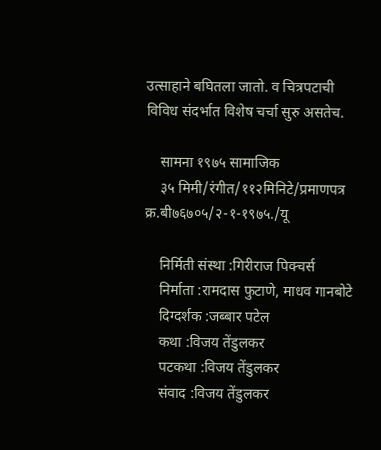उत्साहाने बघितला जातो. व चित्रपटाची विविध संदर्भात विशेष चर्चा सुरु असतेच.

    सामना १९७५ सामाजिक
    ३५ मिमी/रंगीत/११२मिनिटे/प्रमाणपत्र क्र.बी७६७०५/२-१-१९७५./यू

    निर्मिती संस्था :गिरीराज पिक्चर्स
    निर्माता :रामदास फुटाणे, माधव गानबोटे
    दिग्दर्शक :जब्बार पटेल
    कथा :विजय तेंडुलकर
    पटकथा :विजय तेंडुलकर
    संवाद :विजय तेंडुलकर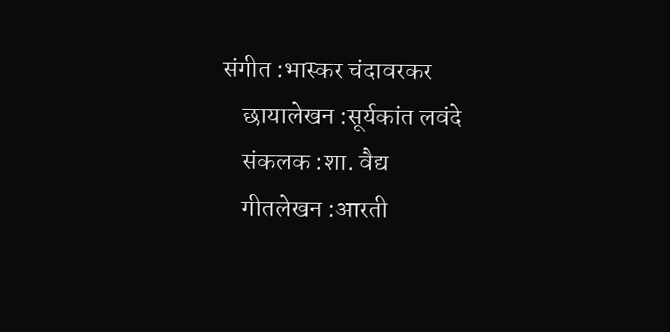संगीत :भास्कर चंदावरकर
    छायालेखन :सूर्यकांत लवंदे
    संकलक :शा. वैद्य
    गीतलेखन :आरती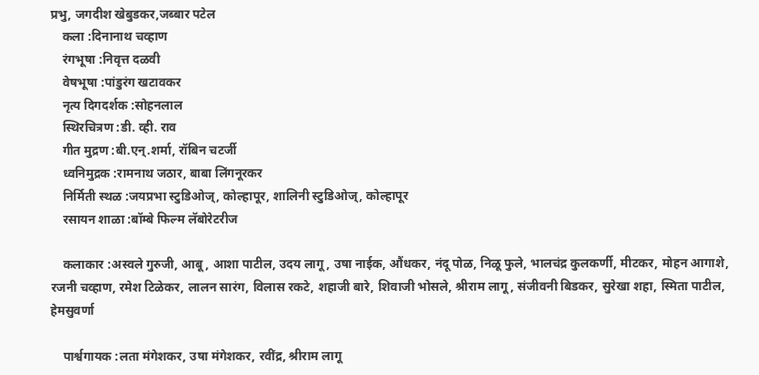प्रभु, जगदीश खेबुडकर,जब्बार पटेल
    कला :दिनानाथ चव्हाण
    रंगभूषा :निवृत्त दळवी
    वेषभूषा :पांडुरंग खटावकर
    नृत्य दिगदर्शक :सोहनलाल
    स्थिरचित्रण :डी. व्ही. राव
    गीत मुद्रण :बी.एन्.शर्मा, रॉबिन चटर्जी
    ध्वनिमुद्रक :रामनाथ जठार, बाबा लिंगनूरकर
    निर्मिती स्थळ :जयप्रभा स्टुडिओज्, कोल्हापूर, शालिनी स्टुडिओज्, कोल्हापूर
    रसायन शाळा :बॉम्बे फिल्म लॅबोरेटरीज

    कलाकार :अस्वले गुरुजी, आबू, आशा पाटील, उदय लागू, उषा नाईक, औंधकर, नंदू पोळ, निळू फुले, भालचंद्र कुलकर्णी, मीटकर, मोहन आगाशे, रजनी चव्हाण, रमेश टिळेकर, लालन सारंग, विलास रकटे, शहाजी बारे, शिवाजी भोसले, श्रीराम लागू, संजीवनी बिडकर, सुरेखा शहा, स्मिता पाटील, हेमसुवर्णा

    पार्श्वगायक :लता मंगेशकर, उषा मंगेशकर, रवींद्र, श्रीराम लागू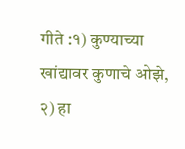गीते :१) कुण्याच्या खांद्यावर कुणाचे ओझे, २) हा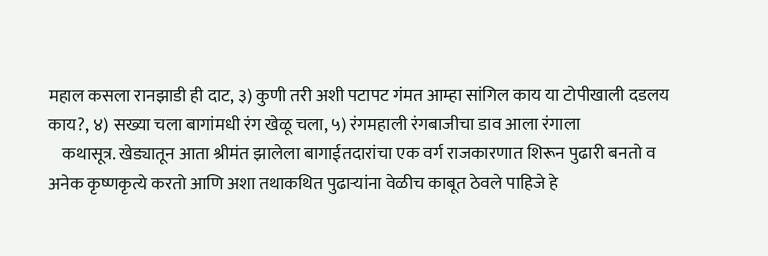महाल कसला रानझाडी ही दाट, ३) कुणी तरी अशी पटापट गंमत आम्हा सांगिल काय या टोपीखाली दडलय काय?, ४) सख्या चला बागांमधी रंग खेळू चला, ५) रंगमहाली रंगबाजीचा डाव आला रंगाला
    कथासूत्र. खेड्यातून आता श्रीमंत झालेला बागाईतदारांचा एक वर्ग राजकारणात शिरून पुढारी बनतो व अनेक कृष्णकृत्ये करतो आणि अशा तथाकथित पुढाऱ्यांना वेळीच काबूत ठेवले पाहिजे हे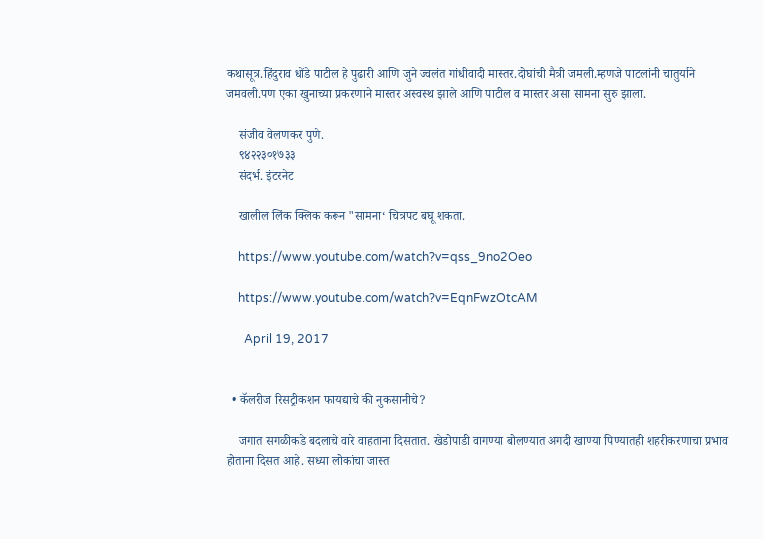कथासूत्र.हिंदुराव धोंडे पाटील हे पुढारी आणि जुने ज्वलंत गांधीवादी मास्तर.दोघांची मैत्री जमली.म्हणजे पाटलांनी चातुर्याने जमवली.पण एका खुनाच्या प्रकरणाने मास्तर अस्वस्थ झाले आणि पाटील व मास्तर असा सामना सुरु झाला.

    संजीव वेलणकर पुणे.
    ९४२२३०१७३३
    संदर्भ. इंटरनेट

    खालील लिंक क्लिक करून "सामना‘ चित्रपट बघू शकता.

    https://www.youtube.com/watch?v=qss_9no2Oeo

    https://www.youtube.com/watch?v=EqnFwzOtcAM

      April 19, 2017


  • कॅलरीज रिसट्रीकशन फायद्याचे की नुकसानीचे?

    जगात सगळीकडे बदलाचे वारे वाहताना दिसतात. खेडोपाडी वागण्या बोलण्यात अगदी खाण्या पिण्यातही शहरीकरणाचा प्रभाव होताना दिसत आहे. सध्या लोकांचा जास्त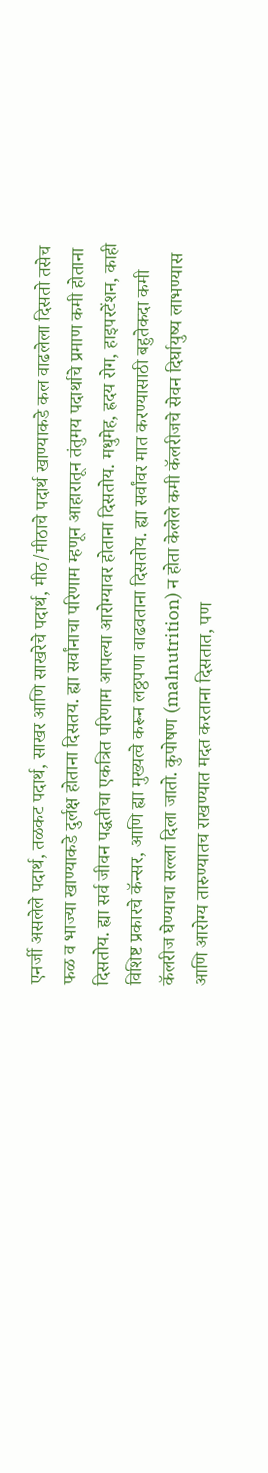एनर्जी असलेले पदार्थ, तळकट पदार्थ, साखर आणि साखरेचे पदार्थ, मीठ/मीठाचे पदार्थ खाण्याकडे कल वाढलेला दिसतो तसेच फळ व भाज्या खाण्याकडे दुर्लक्ष होताना दिसतय. ह्या सर्वांनाचा परिणाम म्हणून आहारातून तंतुमय पदार्थाचे प्रमाण कमी होताना दिसतोय. ह्या सर्व जीवन पद्धतीचा एकत्रित परिणाम आपल्या आरोग्यावर होताना दिसतोय. मधुमेह, ह्रदय रोग, हाइपरटेंशन, काही विशिष्ट प्रकारचे कॅन्सर, आणि ह्या मुख्यत्वे करून लठ्ठपणा वाढवताना दिसतोय. ह्या सर्वांवर मात करण्यासाठी बहुतेकदा कमी कॅलरीज घेण्याचा सल्ला दिला जातो. कुपोषण (malnutrition) न होता केलेले कमी कॅलरीजचे सेवन दिर्घायुष्य लाभण्यास आणि आरोग्य तारुण्यातच राखण्यात मदत करताना दिसतात, पण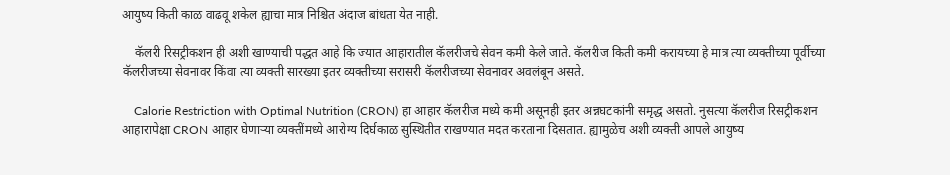आयुष्य किती काळ वाढवू शकेल ह्याचा मात्र निश्चित अंदाज बांधता येत नाही.

    कॅलरी रिसट्रीकशन ही अशी खाण्याची पद्धत आहे कि ज्यात आहारातील कॅलरीजचे सेवन कमी केले जाते. कॅलरीज किती कमी करायच्या हे मात्र त्या व्यक्तीच्या पूर्वीच्या कॅलरीजच्या सेवनावर किंवा त्या व्यक्ती सारख्या इतर व्यक्तीच्या सरासरी कॅलरीजच्या सेवनावर अवलंबून असते.

    Calorie Restriction with Optimal Nutrition (CRON) हा आहार कॅलरीज मध्ये कमी असूनही इतर अन्नघटकांनी समृद्ध असतो. नुसत्या कॅलरीज रिसट्रीकशन आहारापेक्षा CRON आहार घेणाऱ्या व्यक्तींमध्ये आरोग्य दिर्घकाळ सुस्थितीत राखण्यात मदत करताना दिसतात. ह्यामुळेच अशी व्यक्ती आपले आयुष्य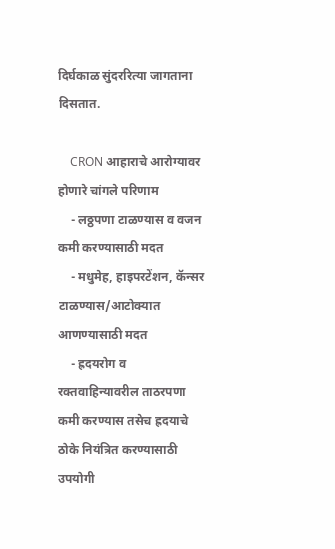दिर्घकाळ सुंदररित्या जागताना दिसतात.

    CRON आहाराचे आरोग्यावर होणारे चांगले परिणाम
    - लठ्ठपणा टाळण्यास व वजन कमी करण्यासाठी मदत
    - मधुमेह, हाइपरटेंशन, कॅन्सर टाळण्यास/आटोक्यात आणण्यासाठी मदत
    - ह्रदयरोग व रक्तवाहिन्यावरील ताठरपणा कमी करण्यास तसेच ह्रदयाचे ठोके नियंत्रित करण्यासाठी उपयोगी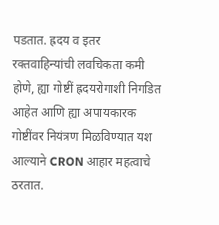पडतात. ह्रदय व इतर रक्तवाहिन्यांची लवचिकता कमी होणे, ह्या गोष्टीं ह्रदयरोगाशी निगडित आहेत आणि ह्या अपायकारक गोष्टींवर नियंत्रण मिळविण्यात यश आल्याने CRON आहार महत्वाचे ठरतात.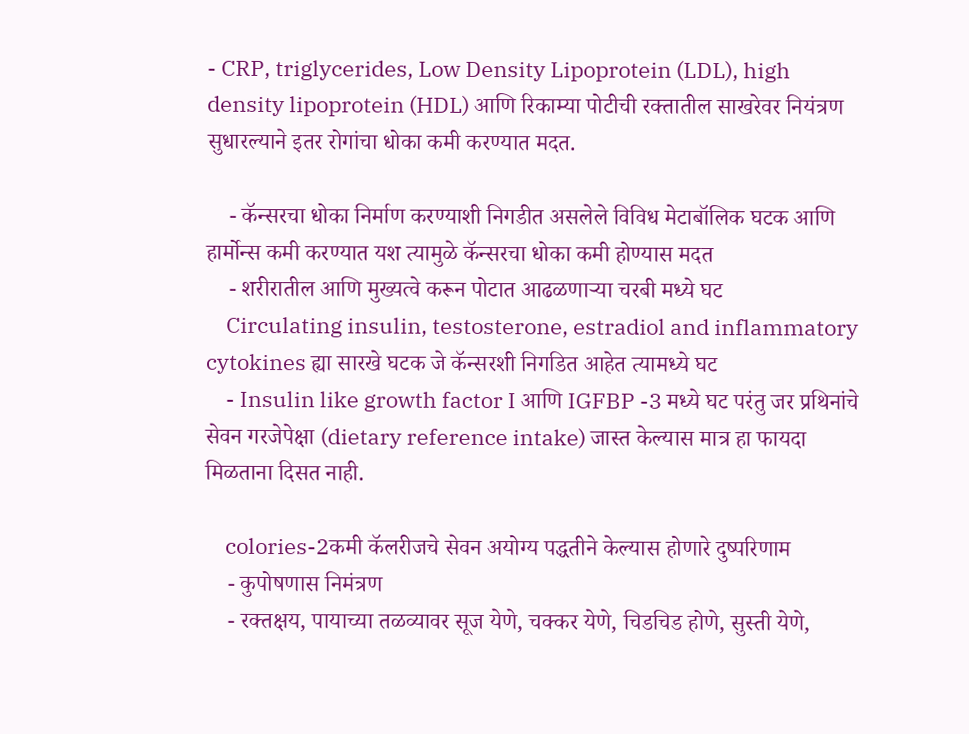- CRP, triglycerides, Low Density Lipoprotein (LDL), high density lipoprotein (HDL) आणि रिकाम्या पोटीची रक्तातील साखरेवर नियंत्रण सुधारल्याने इतर रोगांचा धोका कमी करण्यात मदत.

    - कॅन्सरचा धोका निर्माण करण्याशी निगडीत असलेले विविध मेटाबॉलिक घटक आणि हार्मोन्स कमी करण्यात यश त्यामुळे कॅन्सरचा धोका कमी होण्यास मदत
    - शरीरातील आणि मुख्यत्वे करून पोटात आढळणाऱ्या चरबी मध्ये घट
    Circulating insulin, testosterone, estradiol and inflammatory cytokines ह्या सारखे घटक जे कॅन्सरशी निगडित आहेत त्यामध्ये घट
    - Insulin like growth factor I आणि IGFBP -3 मध्ये घट परंतु जर प्रथिनांचे सेवन गरजेपेक्षा (dietary reference intake) जास्त केल्यास मात्र हा फायदा मिळताना दिसत नाही.

    colories-2कमी कॅलरीजचे सेवन अयोग्य पद्धतीने केल्यास होणारे दुष्परिणाम
    - कुपोषणास निमंत्रण
    - रक्तक्षय, पायाच्या तळव्यावर सूज येणे, चक्कर येणे, चिडचिड होणे, सुस्ती येणे,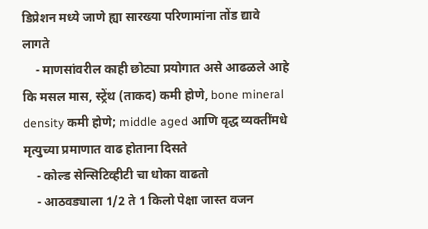डिप्रेशन मध्ये जाणे ह्या सारख्या परिणामांना तोंड द्यावे लागते
    - माणसांवरील काही छोट्या प्रयोगात असे आढळले आहे कि मसल मास, स्ट्रेंथ (ताकद) कमी होणे, bone mineral density कमी होणे; middle aged आणि वृद्ध व्यक्तींमधे मृत्युच्या प्रमाणात वाढ होताना दिसते
    - कोल्ड सेन्सिटिव्हीटी चा धोका वाढतो
    - आठवड्याला 1/2 ते 1 किलो पेक्षा जास्त वजन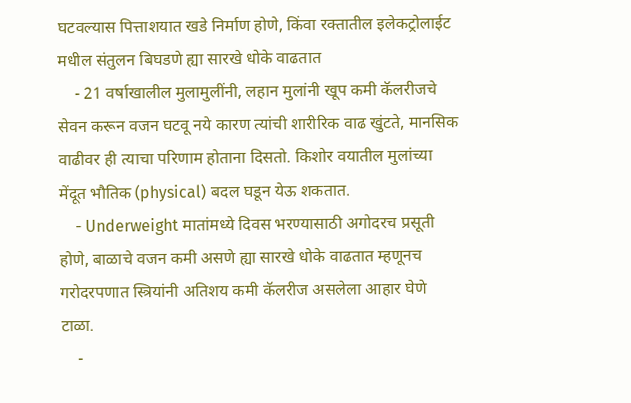घटवल्यास पित्ताशयात खडे निर्माण होणे, किंवा रक्तातील इलेकट्रोलाईट मधील संतुलन बिघडणे ह्या सारखे धोके वाढतात
    - 21 वर्षाखालील मुलामुलींनी, लहान मुलांनी खूप कमी कॅलरीजचे सेवन करून वजन घटवू नये कारण त्यांची शारीरिक वाढ खुंटते, मानसिक वाढीवर ही त्याचा परिणाम होताना दिसतो. किशोर वयातील मुलांच्या मेंदूत भौतिक (physical) बदल घडून येऊ शकतात.
    - Underweight मातांमध्ये दिवस भरण्यासाठी अगोदरच प्रसूती होणे, बाळाचे वजन कमी असणे ह्या सारखे धोके वाढतात म्हणूनच गरोदरपणात स्त्रियांनी अतिशय कमी कॅलरीज असलेला आहार घेणे टाळा.
    -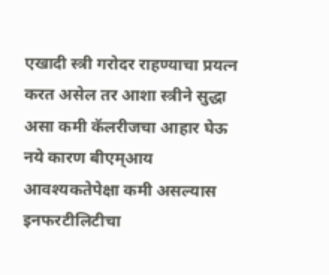एखादी स्त्री गरोदर राहण्याचा प्रयत्न करत असेल तर आशा स्त्रीने सुद्धा असा कमी कॅलरीजचा आहार घेऊ नये कारण बीएम्आय आवश्यकतेपेक्षा कमी असल्यास इनफरटीलिटीचा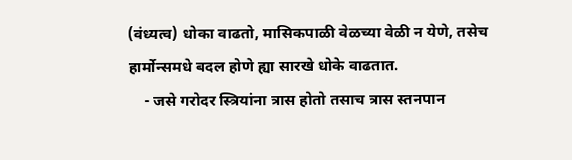(वंध्यत्व) धोका वाढतो, मासिकपाळी वेळच्या वेळी न येणे, तसेच हार्मोन्समधे बदल होणे ह्या सारखे धोके वाढतात.
    - जसे गरोदर स्त्रियांना त्रास होतो तसाच त्रास स्तनपान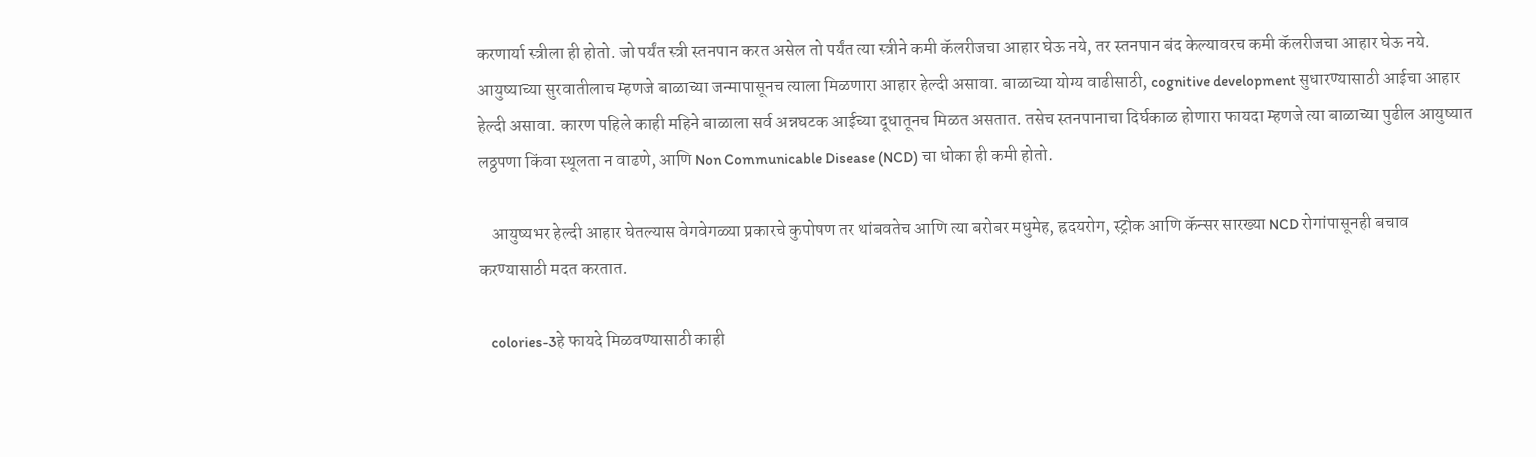करणार्या स्त्रीला ही होतो. जो पर्यंत स्त्री स्तनपान करत असेल तो पर्यंत त्या स्त्रीने कमी कॅलरीजचा आहार घेऊ नये, तर स्तनपान बंद केल्यावरच कमी कॅलरीजचा आहार घेऊ नये. आयुष्याच्या सुरवातीलाच म्हणजे बाळाच्या जन्मापासूनच त्याला मिळणारा आहार हेल्दी असावा. बाळाच्या योग्य वाढीसाठी, cognitive development सुधारण्यासाठी आईचा आहार हेल्दी असावा. कारण पहिले काही महिने बाळाला सर्व अन्नघटक आईच्या दूधातूनच मिळत असतात. तसेच स्तनपानाचा दिर्घकाळ होणारा फायदा म्हणजे त्या बाळाच्या पुढील आयुष्यात लठ्ठपणा किंवा स्थूलता न वाढणे, आणि Non Communicable Disease (NCD) चा धोका ही कमी होतो.

    आयुष्यभर हेल्दी आहार घेतल्यास वेगवेगळ्या प्रकारचे कुपोषण तर थांबवतेच आणि त्या बरोबर मधुमेह, ह्रदयरोग, स्ट्रोक आणि कॅन्सर सारख्या NCD रोगांपासूनही बचाव करण्यासाठी मदत करतात.

    colories-3हे फायदे मिळवण्यासाठी काही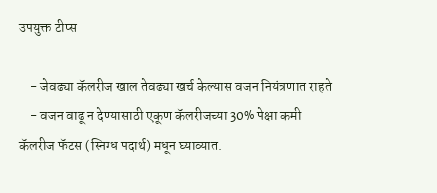उपयुक्त टीप्स

    - जेवढ्या कॅलरीज खाल तेवढ्या खर्च केल्यास वजन नियंत्रणात राहते
    - वजन वाढू न देण्यासाठी एकूण कॅलरीजच्या 30% पेक्षा कमी कॅलरीज फॅटस (स्निग्ध पदार्थ) मधून घ्याव्यात.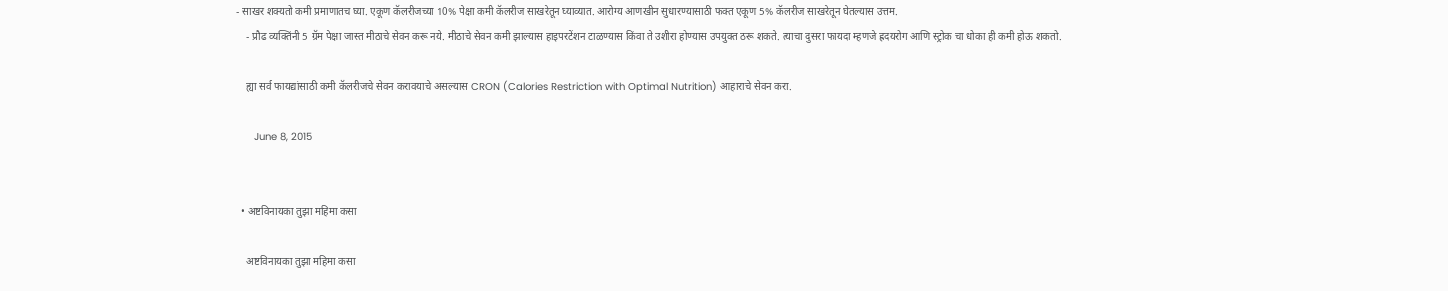- साखर शक्यतो कमी प्रमाणातच घ्या. एकूण कॅलरीजच्या 10% पेक्षा कमी कॅलरीज साखरेतून घ्याव्यात. आरोग्य आणखीन सुधारण्यासाठी फक्त एकूण 5% कॅलरीज साखरेतून घेतल्यास उत्तम.
    - प्रौढ व्यक्तिंनी 5 ग्रॅम पेक्षा जास्त मीठाचे सेवन करू नये. मीठाचे सेवन कमी झाल्यास हाइपरटेंशन टाळण्यास किंवा ते उशीरा होण्यास उपयुक्त ठरू शकते. त्याचा दुसरा फायदा म्हणजे ह्रदयरोग आणि स्ट्रोक चा धोका ही कमी होऊ शकतो.

    ह्या सर्व फायद्यांसाठी कमी कॅलरीजचे सेवन करावयाचे असल्यास CRON (Calories Restriction with Optimal Nutrition) आहाराचे सेवन करा.

      June 8, 2015


  • अष्टविनायका तुझा महिमा कसा

    अष्टविनायका तुझा महिमा कसा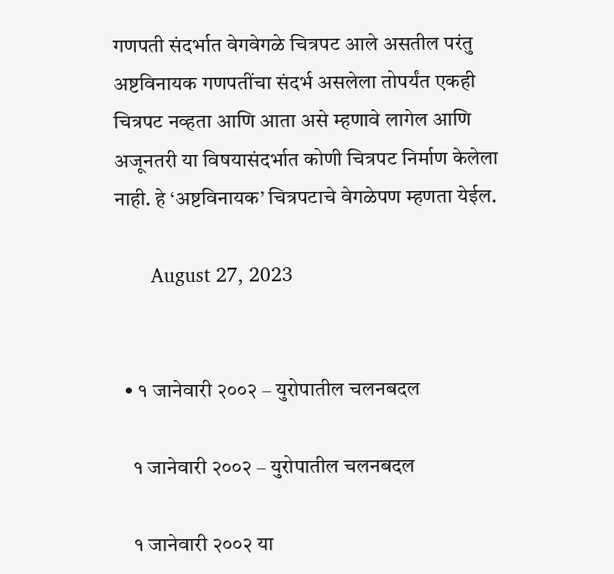गणपती संदर्भात वेगवेगळे चित्रपट आले असतील परंतु अष्टविनायक गणपतींचा संदर्भ असलेला तोपर्यंत एकही चित्रपट नव्हता आणि आता असे म्हणावे लागेल आणि अजूनतरी या विषयासंदर्भात कोणी चित्रपट निर्माण केलेला नाही. हे ‘अष्टविनायक’ चित्रपटाचे वेगळेपण म्हणता येईल.

      August 27, 2023


  • १ जानेवारी २००२ – युरोपातील चलनबदल

    १ जानेवारी २००२ – युरोपातील चलनबदल

    १ जानेवारी २००२ या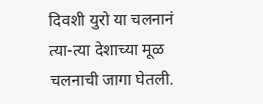दिवशी युरो या चलनानं त्या-त्या देशाच्या मूळ चलनाची जागा घेतली.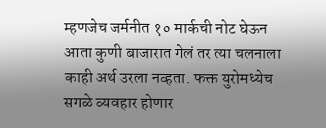म्हणजेच जर्मनीत १० मार्कची नोट घेऊन आता कुणी बाजारात गेलं तर त्या चलनाला काही अर्थ उरला नव्हता. फक्त युरोमध्येच सगळे व्यवहार होणार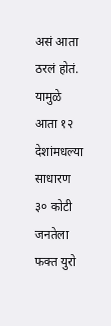असं आता ठरलं होतं. यामुळे आता १२ देशांमधल्या साधारण ३० कोटी जनतेला फक्त युरो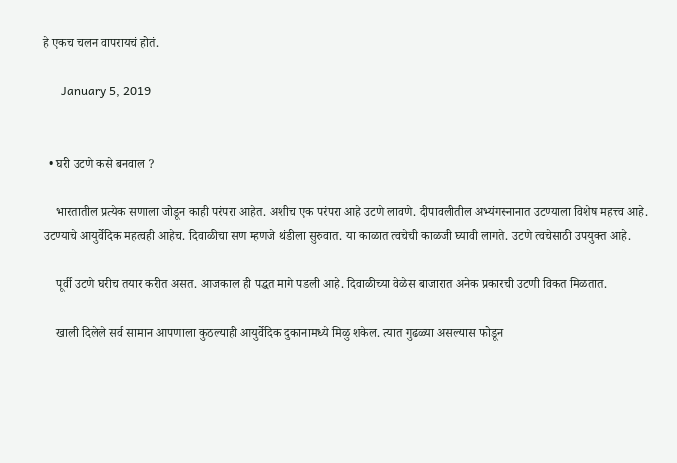हे एकच चलन वापरायचं होतं.

      January 5, 2019


  • घरी उटणे कसे बनवाल ?

    भारतातील प्रत्येक सणाला जोडून काही परंपरा आहेत. अशीच एक परंपरा आहे उटणे लावणे. दीपावलीतील अभ्यंगस्नानात उटण्याला विशेष महत्त्व आहे. उटण्याचे आयुर्वेदिक महत्वही आहेच. दिवाळीचा सण म्हणजे थंडीला सुरुवात. या काळात त्वचेची काळजी घ्यावी लागते. उटणे त्वचेसाठी उपयुक्त आहे.

    पूर्वी उटणे घरीच तयार करीत असत. आजकाल ही पद्धत मागे पडली आहे. दिवाळीच्या वेळेस बाजारात अनेक प्रकारची उटणी विकत मिळतात.

    खाली दिलेले सर्व सामान आपणाला कुठल्याही आयुर्वेदिक दुकानामध्ये मिळु शकेल. त्यात गुढळ्या असल्यास फोडून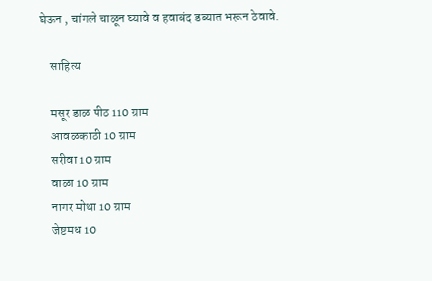घेऊन , चांगले चाळून घ्यावे व हवाबंद डब्यात भरून ठेवावे.

    साहित्य

    मसूर डाळ पीठ 110 ग्राम
    आवळकाठी 10 ग्राम
    सरीवा 10 ग्राम
    वाळा 10 ग्राम
    नागर मोथा 10 ग्राम
    जेष्टमध 10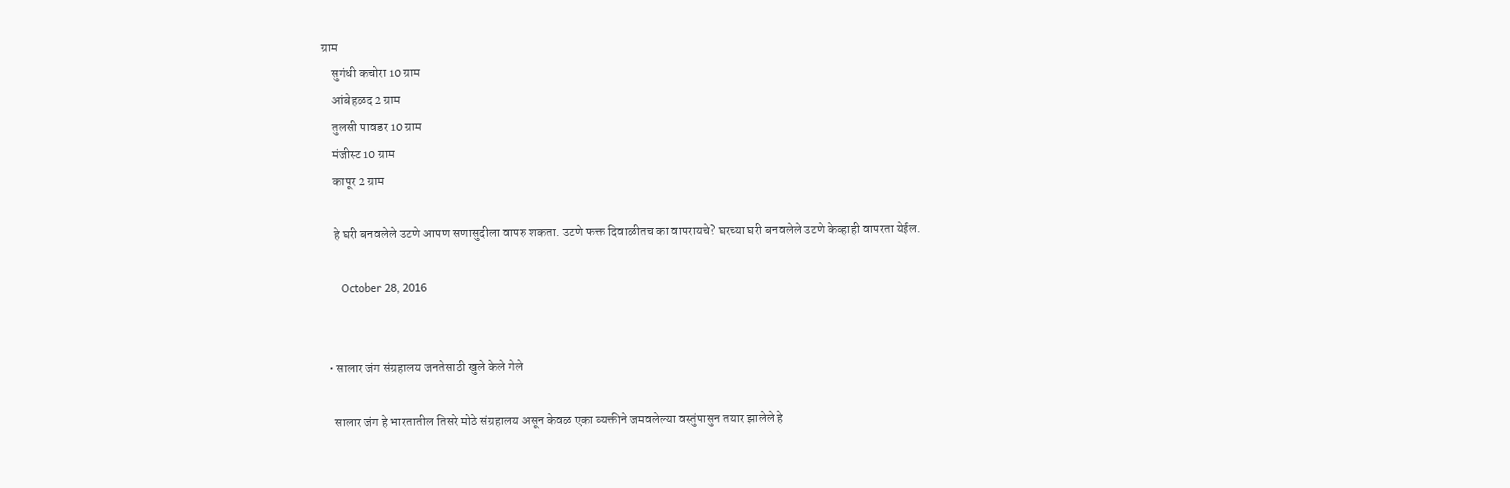ग्राम
    सुगंधी कचोरा 10 ग्राम
    आंबेहळद 2 ग्राम
    तुलसी पावडर 10 ग्राम
    मंजीस्ट 10 ग्राम
    कापूर 2 ग्राम

    हे घरी बनवलेले उटणे आपण सणासुदीला वापरु शकता. उटणे फक्त दिवाळीतच का वापरायचे? घरच्या घरी बनवलेले उटणे केव्हाही वापरता येईल.

      October 28, 2016


  • सालार जंग संग्रहालय जनतेसाठी खुले केले गेले

    सालार जंग हे भारतातील तिसरे मोठे संग्रहालय असून केवळ एका व्यक्तीने जमवलेल्या वस्तुंपासुन तयार झालेले हे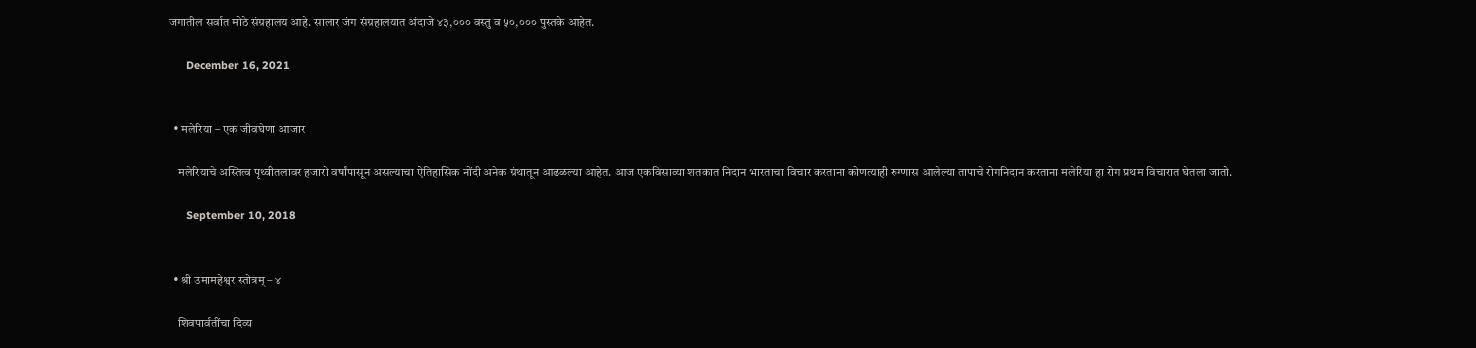जगातील सर्वात मोठे संग्रहालय आहे. सालार जंग संग्रहालयात अंदाजे ४३,००० वस्तु व ५०,००० पुस्तके आहेत.

      December 16, 2021


  • मलेरिया – एक जीवघेणा आजार

    मलेरियाचे अस्तित्व पृथ्वीतलावर हजारो वर्षांपासून असल्याचा ऐतिहासिक नोंदी अनेक ग्रंथातून आढळल्या आहेत. आज एकविसाव्या शतकात निदान भारताचा विचार करताना कोणत्याही रुग्णास आलेल्या तापाचे रोगनिदान करताना मलेरिया हा रोग प्रथम विचारात घेतला जातो.

      September 10, 2018


  • श्री उमामहेश्वर स्तोत्रम् – ४

    शिवपार्वतींचा दिव्य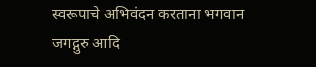स्वरूपाचे अभिवंदन करताना भगवान जगद्गुरु आदि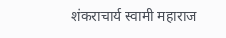शंकराचार्य स्वामी महाराज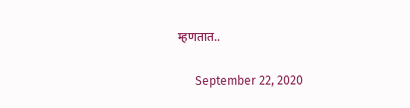म्हणतात..

      September 22, 2020